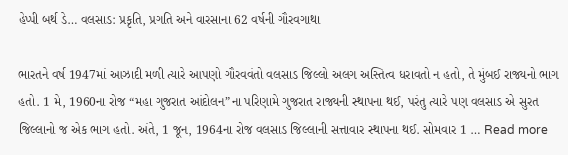હેપ્પી બર્થ ડે… વલસાડ: પ્રકૃતિ, પ્રગતિ અને વારસાના 62 વર્ષની ગૌરવગાથા

ભારતને વર્ષ 1947માં આઝાદી મળી ત્યારે આપણો ગૌરવવંતો વલસાડ જિલ્લો અલગ અસ્તિત્વ ધરાવતો ન હતો, તે મુંબઈ રાજ્યનો ભાગ હતો. 1 મે, 1960ના રોજ “મહા ગુજરાત આંદોલન”ના પરિણામે ગુજરાત રાજ્યની સ્થાપના થઈ, પરંતુ ત્યારે પણ વલસાડ એ સુરત જિલ્લાનો જ એક ભાગ હતો. અંતે, 1 જૂન, 1964ના રોજ વલસાડ જિલ્લાની સત્તાવાર સ્થાપના થઈ. સોમવાર 1 … Read more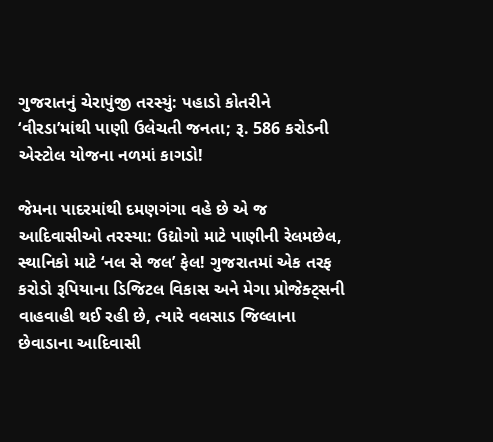ગુજરાતનું ચેરાપુંજી તરસ્યું: પહાડો કોતરીને ‘વીરડા’માંથી પાણી ઉલેચતી જનતા; રૂ. 586 કરોડની એસ્ટોલ યોજના નળમાં કાગડો!

જેમના પાદરમાંથી દમણગંગા વહે છે એ જ આદિવાસીઓ તરસ્યા: ઉદ્યોગો માટે પાણીની રેલમછેલ, સ્થાનિકો માટે ‘નલ સે જલ’ ફેલ! ગુજરાતમાં એક તરફ કરોડો રૂપિયાના ડિજિટલ વિકાસ અને મેગા પ્રોજેક્ટ્સની વાહવાહી થઈ રહી છે, ત્યારે વલસાડ જિલ્લાના છેવાડાના આદિવાસી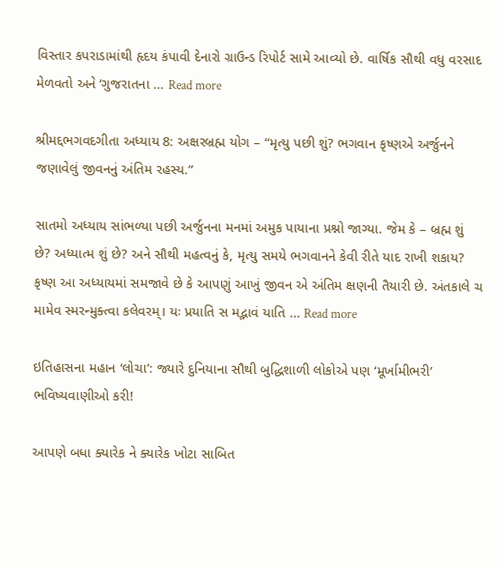વિસ્તાર કપરાડામાંથી હૃદય કંપાવી દેનારો ગ્રાઉન્ડ રિપોર્ટ સામે આવ્યો છે. વાર્ષિક સૌથી વધુ વરસાદ મેળવતો અને ‘ગુજરાતના … Read more

શ્રીમદ્દભગવદગીતા અધ્યાય 8: અક્ષરબ્રહ્મ યોગ – “મૃત્યુ પછી શું? ભગવાન કૃષ્ણએ અર્જુનને જણાવેલું જીવનનું અંતિમ રહસ્ય.”

સાતમો અધ્યાય સાંભળ્યા પછી અર્જુનના મનમાં અમુક પાયાના પ્રશ્નો જાગ્યા. જેમ કે – બ્રહ્મ શું છે? અધ્યાત્મ શું છે? અને સૌથી મહત્વનું કે, મૃત્યુ સમયે ભગવાનને કેવી રીતે યાદ રાખી શકાય? કૃષ્ણ આ અધ્યાયમાં સમજાવે છે કે આપણું આખું જીવન એ અંતિમ ક્ષણની તૈયારી છે. અંતકાલે ચ મામેવ સ્મરન્મુક્ત્વા કલેવરમ્‌। યઃ પ્રયાતિ સ મદ્ભાવં યાતિ … Read more

ઇતિહાસના મહાન ‘લોચા’: જ્યારે દુનિયાના સૌથી બુદ્ધિશાળી લોકોએ પણ ‘મૂર્ખામીભરી’ ભવિષ્યવાણીઓ કરી!

આપણે બધા ક્યારેક ને ક્યારેક ખોટા સાબિત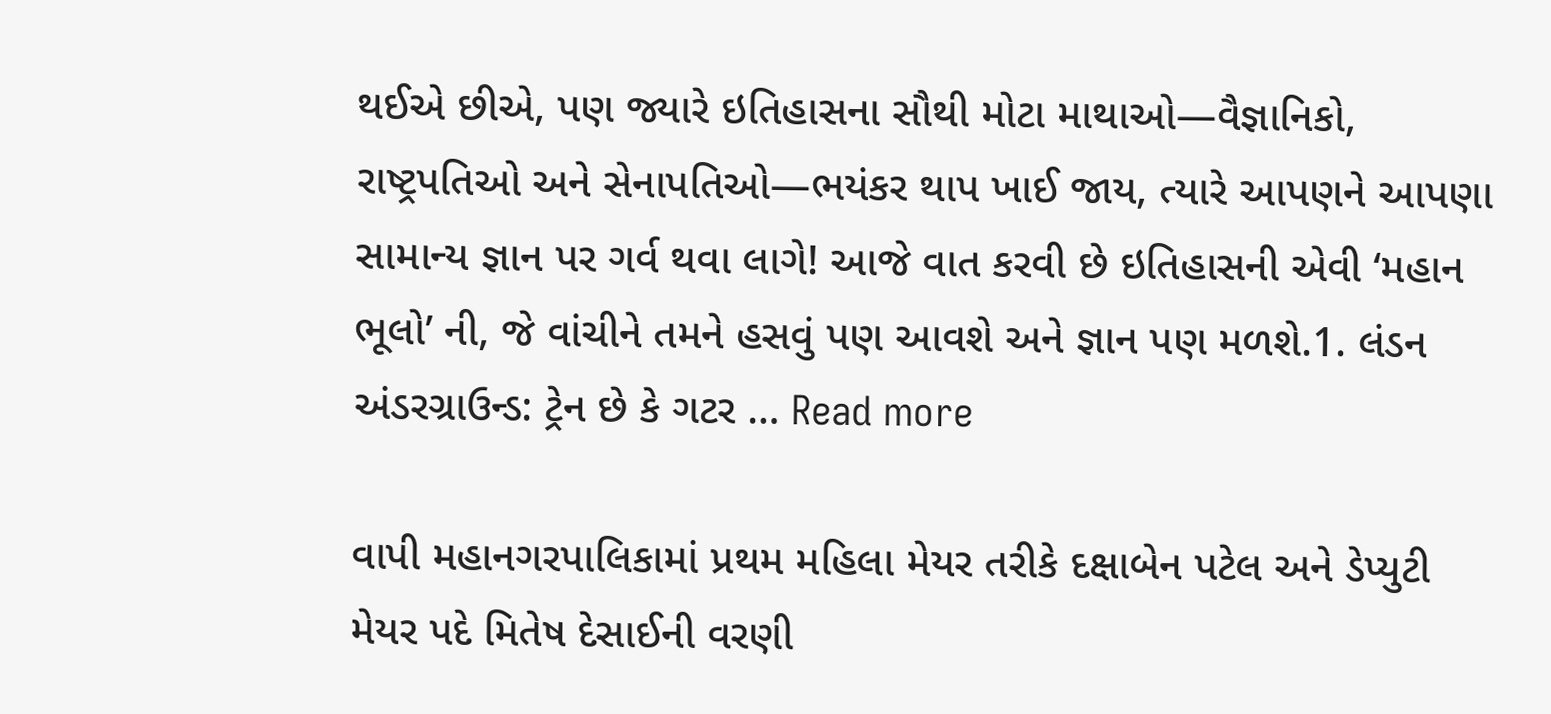થઈએ છીએ, પણ જ્યારે ઇતિહાસના સૌથી મોટા માથાઓ—વૈજ્ઞાનિકો, રાષ્ટ્રપતિઓ અને સેનાપતિઓ—ભયંકર થાપ ખાઈ જાય, ત્યારે આપણને આપણા સામાન્ય જ્ઞાન પર ગર્વ થવા લાગે! આજે વાત કરવી છે ઇતિહાસની એવી ‘મહાન ભૂલો’ ની, જે વાંચીને તમને હસવું પણ આવશે અને જ્ઞાન પણ મળશે.1. લંડન અંડરગ્રાઉન્ડ: ટ્રેન છે કે ગટર … Read more

વાપી મહાનગરપાલિકામાં પ્રથમ મહિલા મેયર તરીકે દક્ષાબેન પટેલ અને ડેપ્યુટી મેયર પદે મિતેષ દેસાઈની વરણી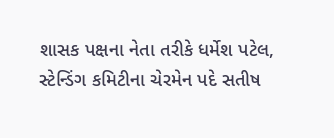શાસક પક્ષના નેતા તરીકે ધર્મેશ પટેલ, સ્ટેન્ડિંગ કમિટીના ચેરમેન પદે સતીષ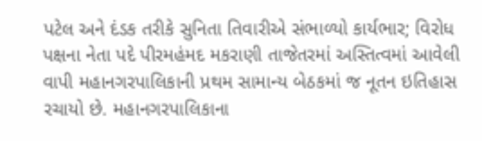પટેલ અને દંડક તરીકે સુનિતા તિવારીએ સંભાળ્યો કાર્યભાર; વિરોધ પક્ષના નેતા પદે પીરમહંમદ મકરાણી તાજેતરમાં અસ્તિત્વમાં આવેલી વાપી મહાનગરપાલિકાની પ્રથમ સામાન્ય બેઠકમાં જ નૂતન ઇતિહાસ રચાયો છે. મહાનગરપાલિકાના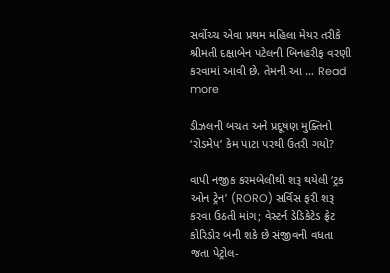સર્વોચ્ચ એવા પ્રથમ મહિલા મેયર તરીકે શ્રીમતી દક્ષાબેન પટેલની બિનહરીફ વરણી કરવામાં આવી છે. તેમની આ … Read more

ડીઝલની બચત અને પ્રદૂષણ મુક્તિનો ‘રોડમેપ’ કેમ પાટા પરથી ઉતરી ગયો?

વાપી નજીક કરમબેલીથી શરૂ થયેલી ‘ટ્રક ઓન ટ્રેન’ (RORO) સર્વિસ ફરી શરૂ કરવા ઉઠતી માંગ; વેસ્ટર્ન ડેડિકેટેડ ફ્રેટ કોરિડોર બની શકે છે સંજીવની વધતા જતા પેટ્રોલ-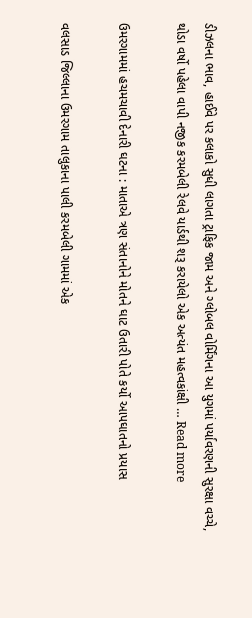ડીઝલના ભાવ, હાઈવે પર કલાકો સુધી લાગતા ટ્રાફિક જામ અને ગ્લોબલ વોર્મિંગના આ યુગમાં પર્યાવરણની સુરક્ષા વચ્ચે, થોડા વર્ષો પહેલા વાપી નજીક કરમબેલી રેલવે યાર્ડથી શરૂ કરાયેલો એક અત્યંત મહત્વકાંક્ષી … Read more

ઉમરગામમાં હચમચાવી દેનારી ઘટના : માતાએ ત્રણ સંતાનોને મોતને ઘાટ ઉતારી પોતે કર્યો આપઘાતનો પ્રયાસ

વલસાડ જિલ્લાના ઉમરગામ તાલુકાના પાલી કરમબેલી ગામમાં એક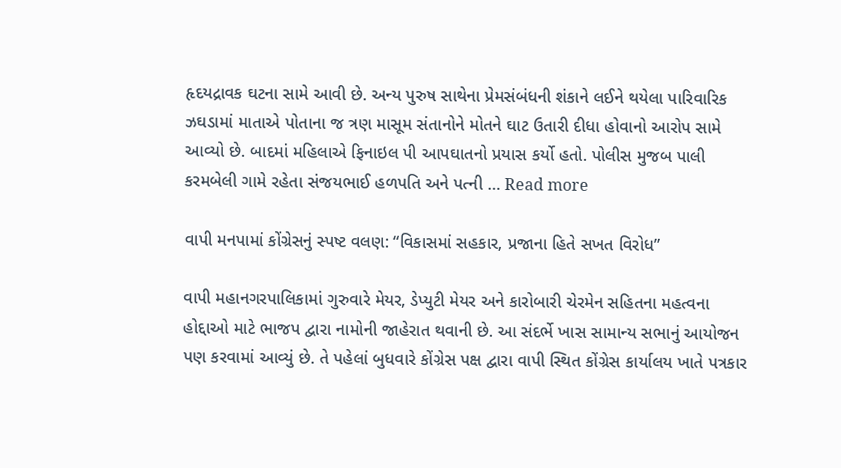હૃદયદ્રાવક ઘટના સામે આવી છે. અન્ય પુરુષ સાથેના પ્રેમસંબંધની શંકાને લઈને થયેલા પારિવારિક ઝઘડામાં માતાએ પોતાના જ ત્રણ માસૂમ સંતાનોને મોતને ઘાટ ઉતારી દીધા હોવાનો આરોપ સામે આવ્યો છે. બાદમાં મહિલાએ ફિનાઇલ પી આપઘાતનો પ્રયાસ કર્યો હતો. પોલીસ મુજબ પાલી કરમબેલી ગામે રહેતા સંજયભાઈ હળપતિ અને પત્ની … Read more

વાપી મનપામાં કોંગ્રેસનું સ્પષ્ટ વલણ: “વિકાસમાં સહકાર, પ્રજાના હિતે સખત વિરોધ”

વાપી મહાનગરપાલિકામાં ગુરુવારે મેયર, ડેપ્યુટી મેયર અને કારોબારી ચેરમેન સહિતના મહત્વના હોદ્દાઓ માટે ભાજપ દ્વારા નામોની જાહેરાત થવાની છે. આ સંદર્ભે ખાસ સામાન્ય સભાનું આયોજન પણ કરવામાં આવ્યું છે. તે પહેલાં બુધવારે કોંગ્રેસ પક્ષ દ્વારા વાપી સ્થિત કોંગ્રેસ કાર્યાલય ખાતે પત્રકાર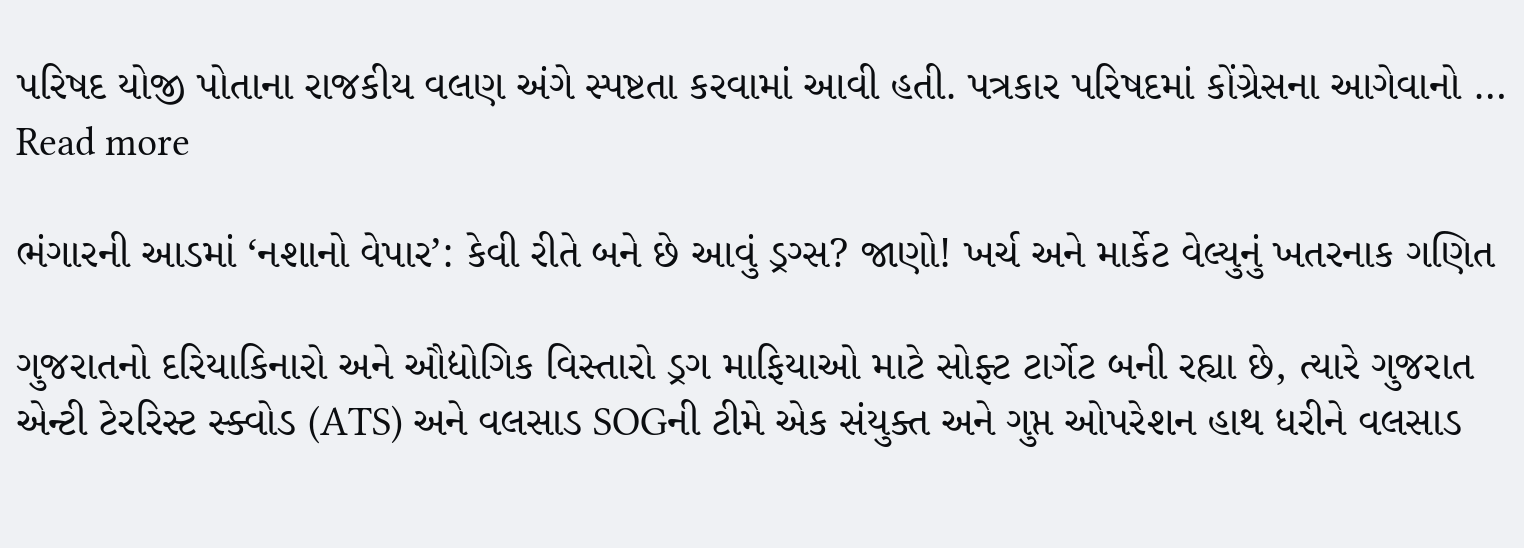પરિષદ યોજી પોતાના રાજકીય વલણ અંગે સ્પષ્ટતા કરવામાં આવી હતી. પત્રકાર પરિષદમાં કોંગ્રેસના આગેવાનો … Read more

ભંગારની આડમાં ‘નશાનો વેપાર’: કેવી રીતે બને છે આવું ડ્રગ્સ? જાણો! ખર્ચ અને માર્કેટ વેલ્યુનું ખતરનાક ગણિત

ગુજરાતનો દરિયાકિનારો અને ઔદ્યોગિક વિસ્તારો ડ્રગ માફિયાઓ માટે સોફ્ટ ટાર્ગેટ બની રહ્યા છે, ત્યારે ગુજરાત એન્ટી ટેરરિસ્ટ સ્ક્વોડ (ATS) અને વલસાડ SOGની ટીમે એક સંયુક્ત અને ગુપ્ત ઓપરેશન હાથ ધરીને વલસાડ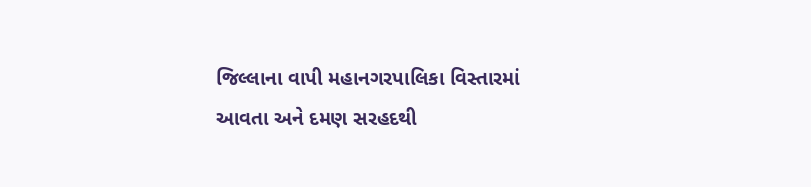જિલ્લાના વાપી મહાનગરપાલિકા વિસ્તારમાં આવતા અને દમણ સરહદથી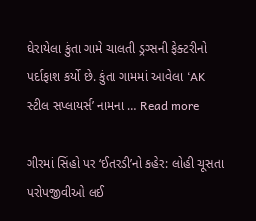ઘેરાયેલા કુંતા ગામે ચાલતી ડ્રગ્સની ફેક્ટરીનો પર્દાફાશ કર્યો છે. કુંતા ગામમાં આવેલા ‘AK સ્ટીલ સપ્લાયર્સ’ નામના … Read more

ગીરમાં સિંહો પર ‘ઈતરડી’નો કહેર: લોહી ચૂસતા પરોપજીવીઓ લઈ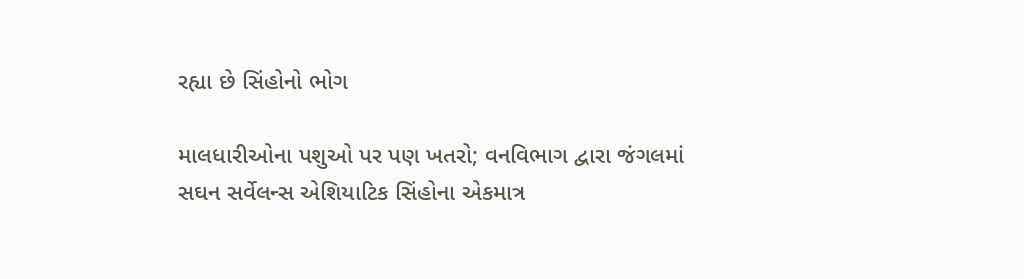રહ્યા છે સિંહોનો ભોગ

માલધારીઓના પશુઓ પર પણ ખતરો; વનવિભાગ દ્વારા જંગલમાં સઘન સર્વેલન્સ એશિયાટિક સિંહોના એકમાત્ર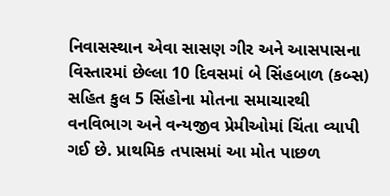નિવાસસ્થાન એવા સાસણ ગીર અને આસપાસના વિસ્તારમાં છેલ્લા 10 દિવસમાં બે સિંહબાળ (કબ્સ) સહિત કુલ 5 સિંહોના મોતના સમાચારથી વનવિભાગ અને વન્યજીવ પ્રેમીઓમાં ચિંતા વ્યાપી ગઈ છે. પ્રાથમિક તપાસમાં આ મોત પાછળ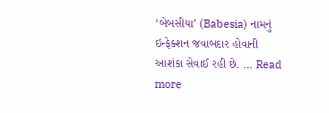‘બેબસીયા’ (Babesia) નામનું ઇન્ફેક્શન જવાબદાર હોવાની આશંકા સેવાઈ રહી છે. … Read more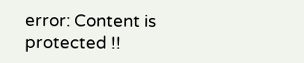error: Content is protected !!